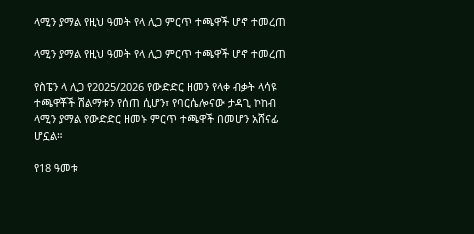ላሚን ያማል የዚህ ዓመት የላ ሊጋ ምርጥ ተጫዋች ሆኖ ተመረጠ

ላሚን ያማል የዚህ ዓመት የላ ሊጋ ምርጥ ተጫዋች ሆኖ ተመረጠ

የስፔን ላ ሊጋ የ2025/2026 የውድድር ዘመን የላቀ ብቃት ላሳዩ ተጫዋቾች ሽልማቱን የሰጠ ሲሆን፣ የባርሴሎናው ታዳጊ ኮከብ ላሚን ያማል የውድድር ዘመኑ ምርጥ ተጫዋች በመሆን አሸናፊ ሆኗል።

የ18 ዓመቱ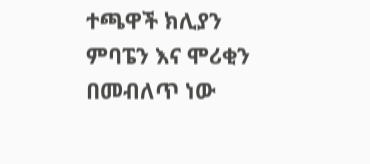ተጫዋች ክሊያን ምባፔን እና ሞሪቂን በመብለጥ ነው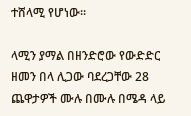ተሸላሚ የሆነው።

ላሚን ያማል በዘንድሮው የውድድር ዘመን በላ ሊጋው ባደረጋቸው 28 ጨዋታዎች ሙሉ በሙሉ በሜዳ ላይ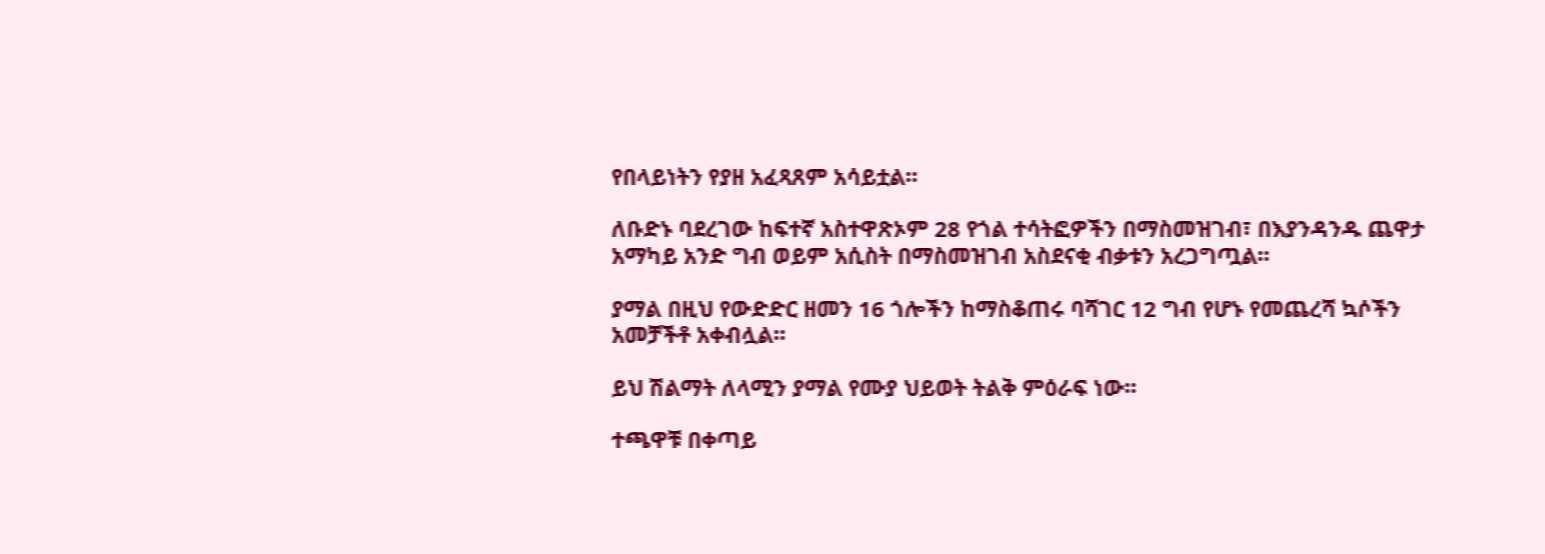የበላይነትን የያዘ አፈጻጸም አሳይቷል።

ለቡድኑ ባደረገው ከፍተኛ አስተዋጽኦም 28 የጎል ተሳትፎዎችን በማስመዝገብ፣ በእያንዳንዱ ጨዋታ አማካይ አንድ ግብ ወይም አሲስት በማስመዝገብ አስደናቂ ብቃቱን አረጋግጧል።

ያማል በዚህ የውድድር ዘመን 16 ጎሎችን ከማስቆጠሩ ባሻገር 12 ግብ የሆኑ የመጨረሻ ኳሶችን አመቻችቶ አቀብሏል።

ይህ ሽልማት ለላሚን ያማል የሙያ ህይወት ትልቅ ምዕራፍ ነው።

ተጫዋቹ በቀጣይ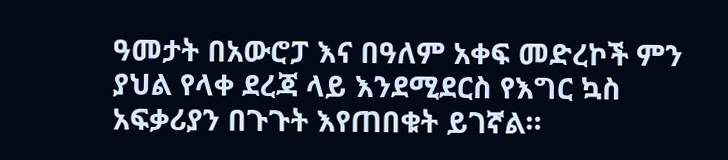ዓመታት በአውሮፓ እና በዓለም አቀፍ መድረኮች ምን ያህል የላቀ ደረጃ ላይ እንደሚደርስ የእግር ኳስ አፍቃሪያን በጉጉት እየጠበቁት ይገኛል።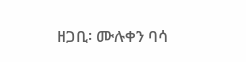ዘጋቢ፡ ሙሉቀን ባሳ